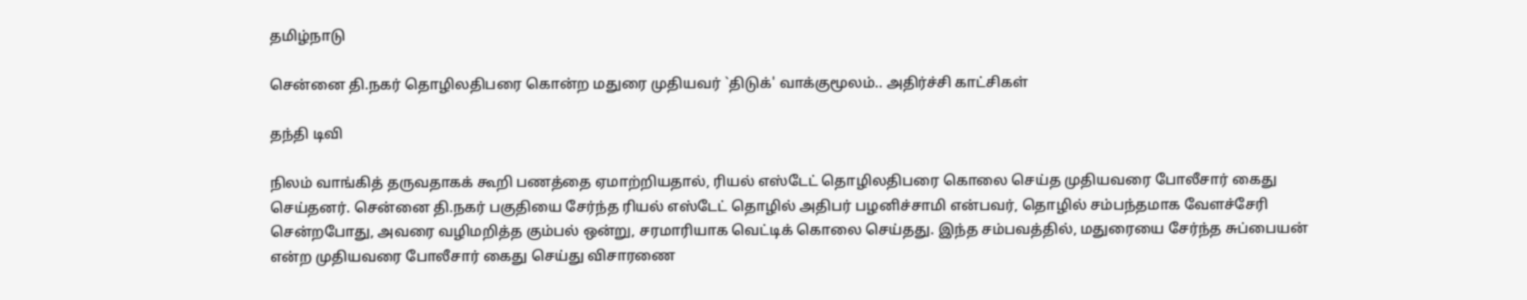தமிழ்நாடு

சென்னை தி.நகர் தொழிலதிபரை கொன்ற மதுரை முதியவர் `திடுக்' வாக்குமூலம்.. அதிர்ச்சி காட்சிகள்

தந்தி டிவி

நிலம் வாங்கித் தருவதாகக் கூறி பணத்தை ஏமாற்றியதால், ரியல் எஸ்டேட் தொழிலதிபரை கொலை செய்த முதியவரை போலீசார் கைது செய்தனர். சென்னை தி.நகர் பகுதியை சேர்ந்த ரியல் எஸ்டேட் தொழில் அதிபர் பழனிச்சாமி என்பவர், தொழில் சம்பந்தமாக வேளச்சேரி சென்றபோது, அவரை வழிமறித்த கும்பல் ஒன்று, சரமாரியாக வெட்டிக் கொலை செய்தது. இந்த சம்பவத்தில், மதுரையை சேர்ந்த சுப்பையன் என்ற முதியவரை போலீசார் கைது செய்து விசாரணை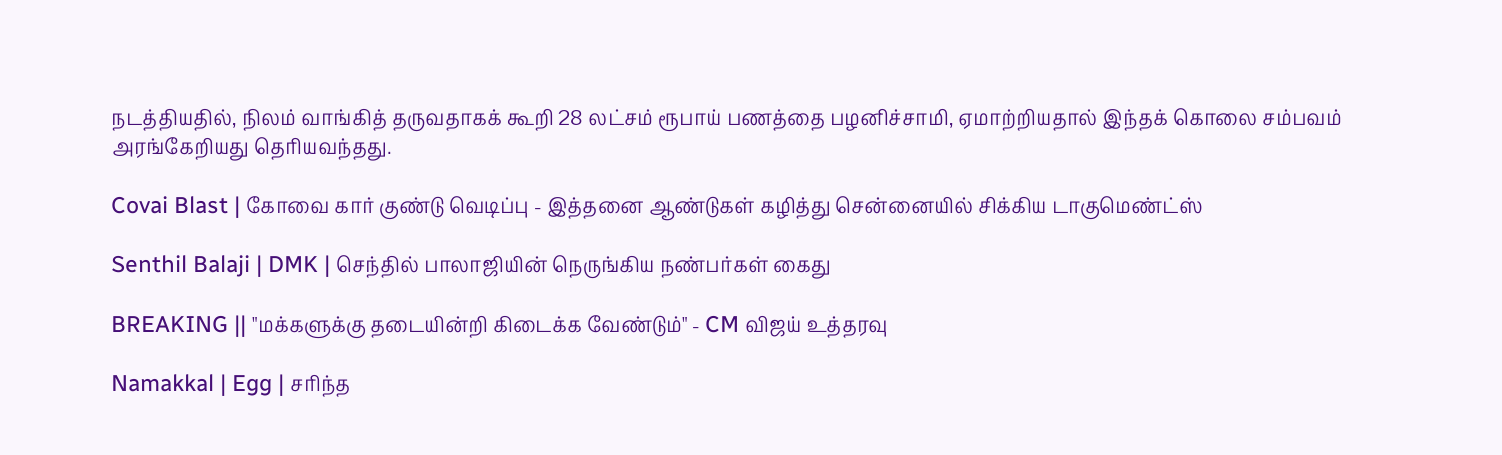நடத்தியதில், நிலம் வாங்கித் தருவதாகக் கூறி 28 லட்சம் ரூபாய் பணத்தை பழனிச்சாமி, ஏமாற்றியதால் இந்தக் கொலை சம்பவம் அரங்கேறியது தெரியவந்தது.

Covai Blast | கோவை கார் குண்டு வெடிப்பு - இத்தனை ஆண்டுகள் கழித்து சென்னையில் சிக்கிய டாகுமெண்ட்ஸ்

Senthil Balaji | DMK | செந்தில் பாலாஜியின் நெருங்கிய நண்பர்கள் கைது

BREAKING || "மக்களுக்கு தடையின்றி கிடைக்க வேண்டும்" - CM விஜய் உத்தரவு

Namakkal | Egg | சரிந்த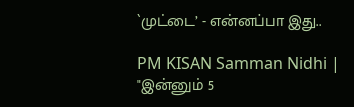`முட்டை’ - என்னப்பா இது..

PM KISAN Samman Nidhi | "இன்னும் 5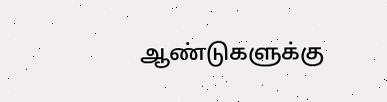ஆண்டுகளுக்கு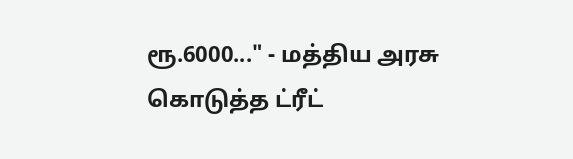ரூ.6000..." - மத்திய அரசு கொடுத்த ட்ரீட்